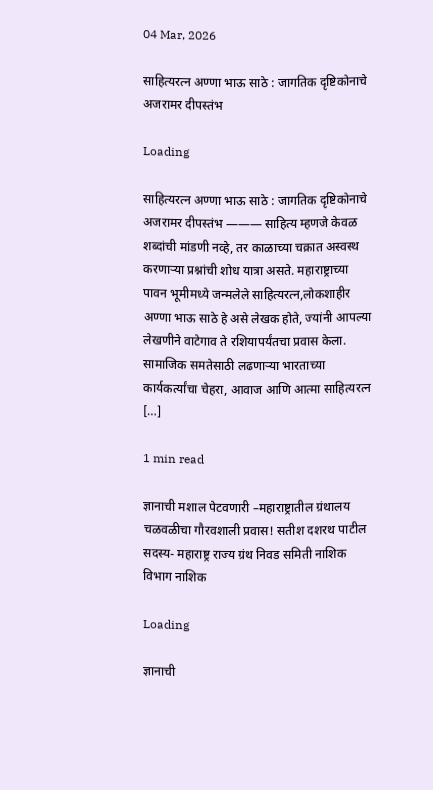04 Mar, 2026

साहित्यरत्न अण्णा भाऊ साठे : जागतिक दृष्टिकोनाचे अजरामर दीपस्तंभ

Loading

साहित्यरत्न अण्णा भाऊ साठे : जागतिक दृष्टिकोनाचे अजरामर दीपस्तंभ ——— साहित्य म्हणजे केवळ शब्दांची मांडणी नव्हे, तर काळाच्या चक्रात अस्वस्थ करणाऱ्या प्रश्नांची शोध यात्रा असते. महाराष्ट्राच्या पावन भूमीमध्ये जन्मलेले साहित्यरत्न,लोकशाहीर अण्णा भाऊ साठे हे असे लेखक होते, ज्यांनी आपल्या लेखणीने वाटेगाव ते रशियापर्यंतचा प्रवास केला. सामाजिक समतेसाठी लढणाऱ्या भारताच्या कार्यकर्त्यांचा चेहरा, आवाज आणि आत्मा साहित्यरत्न […]

1 min read

ज्ञानाची मशाल पेटवणारी –महाराष्ट्रातील ग्रंथालय चळवळीचा गौरवशाली प्रवास! सतीश दशरथ पाटील सदस्य- महाराष्ट्र राज्य ग्रंथ निवड समिती नाशिक विभाग नाशिक

Loading

ज्ञानाची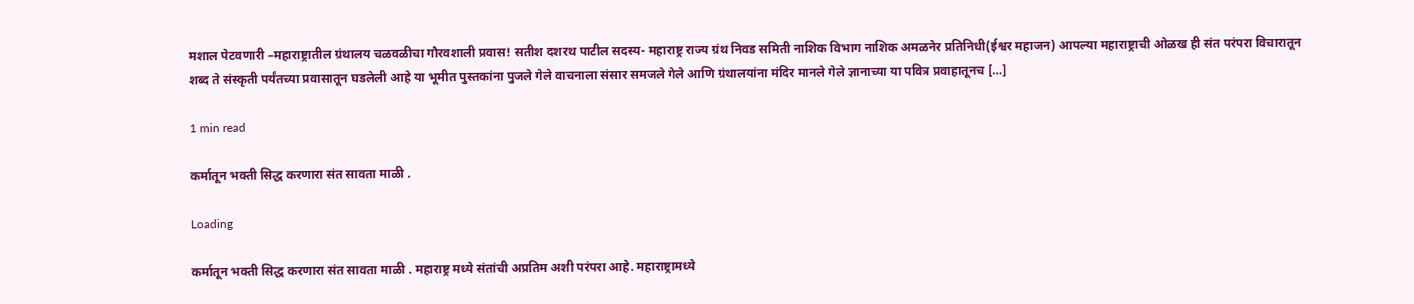मशाल पेटवणारी –महाराष्ट्रातील ग्रंथालय चळवळीचा गौरवशाली प्रवास! सतीश दशरथ पाटील सदस्य- महाराष्ट्र राज्य ग्रंथ निवड समिती नाशिक विभाग नाशिक अमळनेर प्रतिनिधी(ईश्वर महाजन) आपल्या महाराष्ट्राची ओळख ही संत परंपरा विचारातून शब्द ते संस्कृती पर्यंतच्या प्रवासातून घडलेली आहे या भूमीत पुस्तकांना पुजले गेले वाचनाला संसार समजले गेले आणि ग्रंथालयांना मंदिर मानले गेले ज्ञानाच्या या पवित्र प्रवाहातूनच […]

1 min read

कर्मातून भक्ती सिद्ध करणारा संत सावता माळी .

Loading

कर्मातून भक्ती सिद्ध करणारा संत सावता माळी . महाराष्ट्र मध्ये संतांची अप्रतिम अशी परंपरा आहे. महाराष्ट्रामध्ये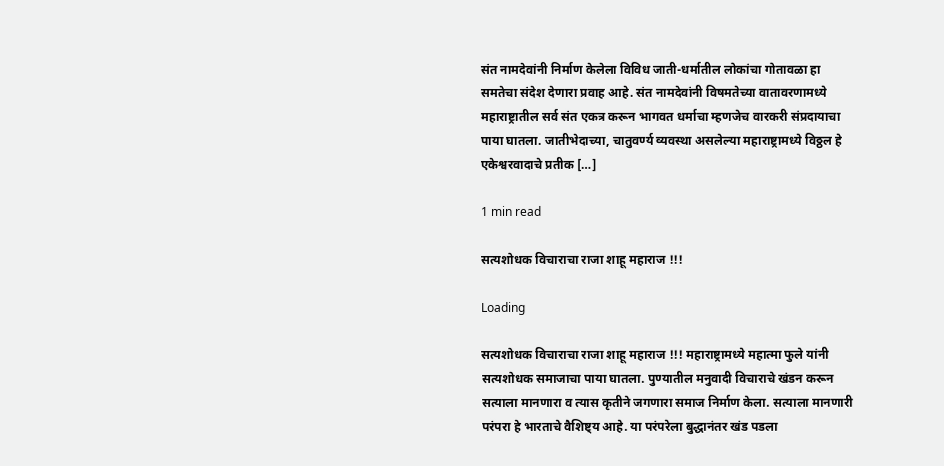संत नामदेवांनी निर्माण केलेला विविध जाती-धर्मातील लोकांचा गोतावळा हा समतेचा संदेश देणारा प्रवाह आहे. संत नामदेवांनी विषमतेच्या वातावरणामध्ये महाराष्ट्रातील सर्व संत एकत्र करून भागवत धर्माचा म्हणजेच वारकरी संप्रदायाचा पाया घातला. जातीभेदाच्या, चातुवर्ण्य व्यवस्था असलेल्या महाराष्ट्रामध्ये विठ्ठल हे एकेश्वरवादाचे प्रतीक […]

1 min read

सत्यशोधक विचाराचा राजा शाहू महाराज !!!

Loading

सत्यशोधक विचाराचा राजा शाहू महाराज !!! महाराष्ट्रामध्ये महात्मा फुले यांनी सत्यशोधक समाजाचा पाया घातला. पुण्यातील मनुवादी विचाराचे खंडन करून सत्याला मानणारा व त्यास कृतीने जगणारा समाज निर्माण केला. सत्याला मानणारी परंपरा हे भारताचे वैशिष्ट्य आहे. या परंपरेला बुद्धानंतर खंड पडला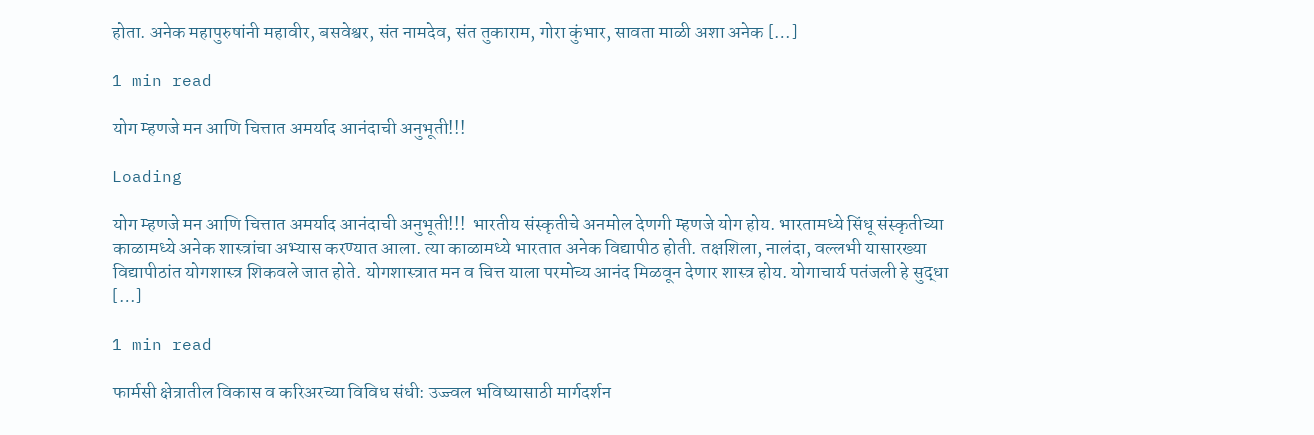होता. अनेक महापुरुषांनी महावीर, बसवेश्वर, संत नामदेव, संत तुकाराम, गोरा कुंभार, सावता माळी अशा अनेक […]

1 min read

योग म्हणजे मन आणि चित्तात अमर्याद आनंदाची अनुभूती!!!

Loading

योग म्हणजे मन आणि चित्तात अमर्याद आनंदाची अनुभूती!!!  भारतीय संस्कृतीचे अनमोल देणगी म्हणजे योग होय. भारतामध्ये सिंधू संस्कृतीच्या काळामध्ये अनेक शास्त्रांचा अभ्यास करण्यात आला. त्या काळामध्ये भारतात अनेक विद्यापीठ होती. तक्षशिला, नालंदा, वल्लभी यासारख्या विद्यापीठांत योगशास्त्र शिकवले जात होते. योगशास्त्रात मन व चित्त याला परमोच्य आनंद मिळवून देणार शास्त्र होय. योगाचार्य पतंजली हे सुद्धा […]

1 min read

फार्मसी क्षेत्रातील विकास व करिअरच्या विविध संधी: उज्ज्वल भविष्यासाठी मार्गदर्शन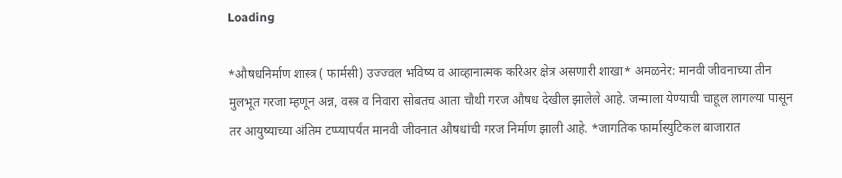Loading

*औषधनिर्माण शास्त्र ( फार्मसी) उज्ज्वल भविष्य व आव्हानात्मक करिअर क्षेत्र असणारी शाखा* अमळनेर: मानवी जीवनाच्या तीन मुलभूत गरजा म्हणून अन्न, वस्त्र व निवारा सोबतच आता चौथी गरज औषध देखील झालेले आहे. जन्माला येण्याची चाहूल लागल्या पासून तर आयुष्याच्या अंतिम टप्प्यापर्यंत मानवी जीवनात औषधांची गरज निर्माण झाली आहे. *जागतिक फार्मास्युटिकल बाजारात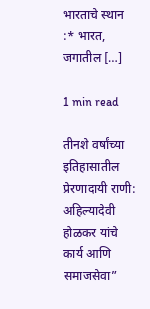भारताचे स्थान :* भारत, जगातील […]

1 min read

तीनशे वर्षांच्या इतिहासातील प्रेरणादायी राणी: अहिल्यादेवी होळकर यांचे कार्य आणि समाजसेवा”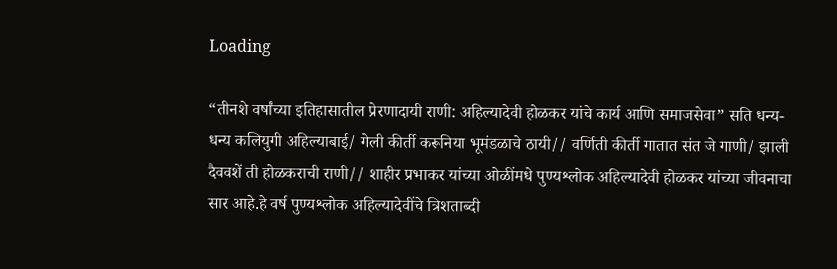Loading

“तीनशे वर्षांच्या इतिहासातील प्रेरणादायी राणी: अहिल्यादेवी होळकर यांचे कार्य आणि समाजसेवा” सति धन्य-धन्य कलियुगी अहिल्याबाई/ गेली कीर्ती करूनिया भूमंडळाचे ठायी// वर्णिती कीर्ती गातात संत जे गाणी/ झाली दैववशें ती होळकराची राणी// शाहीर प्रभाकर यांच्या ओळींमधे पुण्यश्लोक अहिल्यादेवी होळकर यांच्या जीवनाचा सार आहे.हे वर्ष पुण्यश्लोक अहिल्यादेवींचे त्रिशताब्दी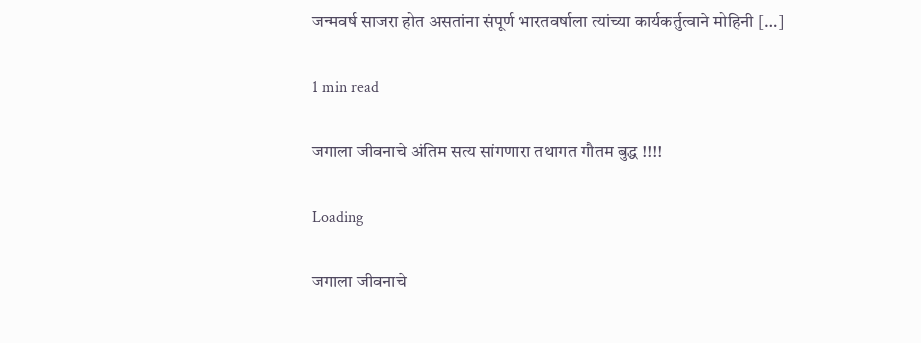जन्मवर्ष साजरा होत असतांना संपूर्ण भारतवर्षाला त्यांच्या कार्यकर्तुत्वाने मोहिनी […]

1 min read

जगाला जीवनाचे अंतिम सत्य सांगणारा तथागत गौतम बुद्ध !!!!

Loading

जगाला जीवनाचे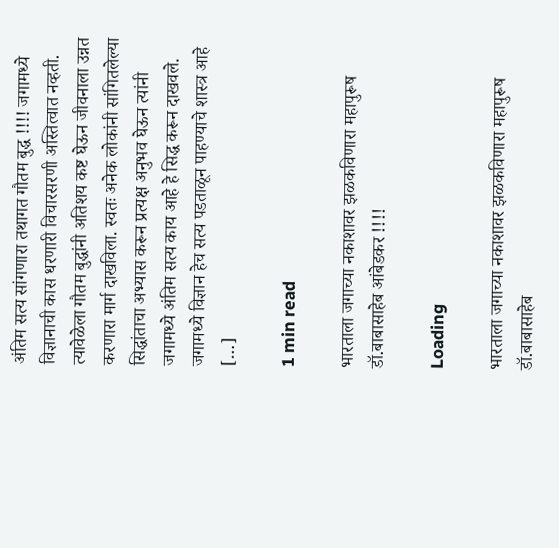अंतिम सत्य सांगणारा तथागत गौतम बुद्ध !!!! जगामध्ये विज्ञानाची कास धरणारी विचारसरणी अस्तित्वात नव्हती. त्यावेळेला गौतम बुद्धांनी अतिशय कष्ट घेऊन जीवनाला उन्नत करणारा मार्ग दाखविला. स्वतः अनेक लोकांनी सांगितलेल्या सिद्धांताचा अभ्यास करून प्रत्यक्ष अनुभव घेऊन त्यांनी जगामध्ये अंतिम सत्य काय आहे हे सिद्ध करून दाखवले. जगामध्ये विज्ञान हेच सत्य पडताळून पाहण्याचे शास्त्र आहे […]

1 min read

भारताला जगाच्या नकाशावर झळकविणारा महापुरूष डॉ.बाबासाहेब आंबेडकर !!!!

Loading

भारताला जगाच्या नकाशावर झळकविणारा महापुरूष डॉ.बाबासाहेब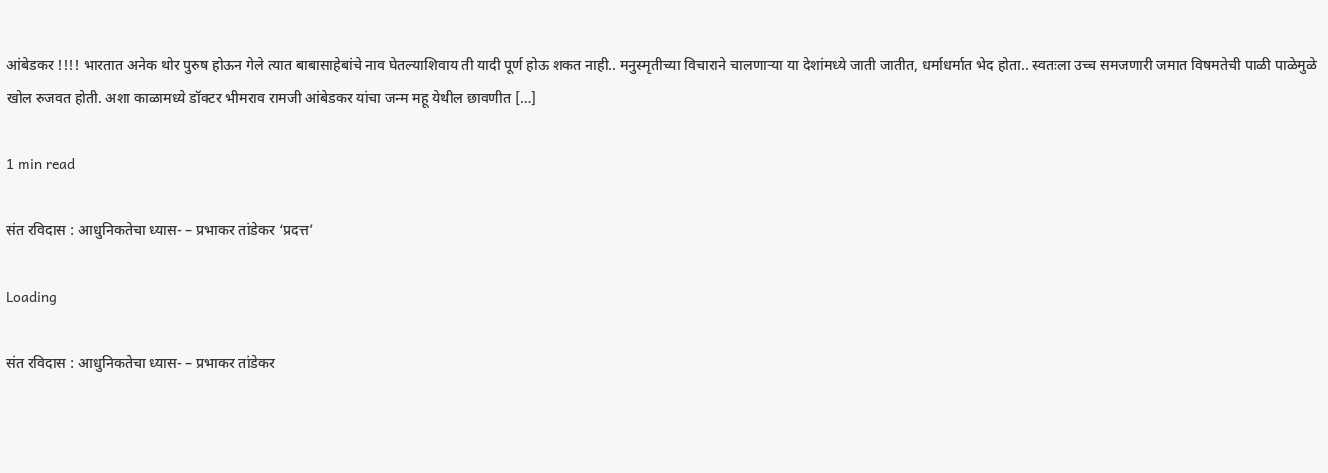आंबेडकर !!!! भारतात अनेक थोर पुरुष होऊन गेले त्यात बाबासाहेबांचे नाव घेतल्याशिवाय ती यादी पूर्ण होऊ शकत नाही.. मनुस्मृतीच्या विचाराने चालणाऱ्या या देशांमध्ये जाती जातीत, धर्माधर्मात भेद होता.. स्वतःला उच्च समजणारी जमात विषमतेची पाळी पाळेमुळे खोल रुजवत होती. अशा काळामध्ये डॉक्टर भीमराव रामजी आंबेडकर यांचा जन्म महू येथील छावणीत […]

1 min read

संत रविदास : आधुनिकतेचा ध्यास- – प्रभाकर तांडेकर ‘प्रदत्त’

Loading

संत रविदास : आधुनिकतेचा ध्यास- – प्रभाकर तांडेकर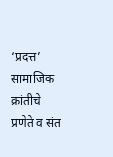‘प्रदत्त’ सामाजिक क्रांतीचे प्रणेते व संत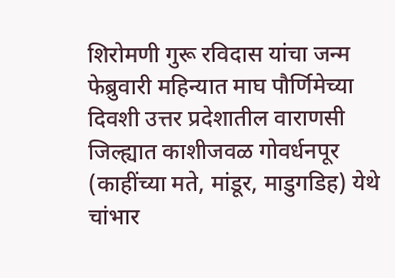शिरोमणी गुरू रविदास यांचा जन्म फेब्रुवारी महिन्यात माघ पौर्णिमेच्या दिवशी उत्तर प्रदेशातील वाराणसी जिल्ह्यात काशीजवळ गोवर्धनपूर (काहींच्या मते, मांडूर, माडुगडिह) येथे चांभार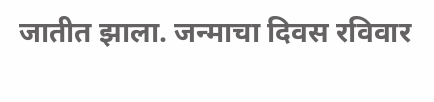जातीत झाला. जन्माचा दिवस रविवार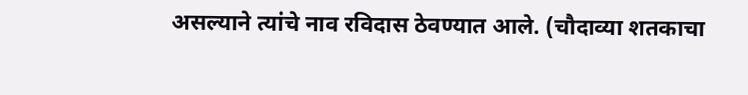असल्याने त्यांचे नाव रविदास ठेवण्यात आले. (चौदाव्या शतकाचा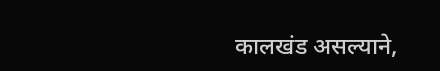कालखंड असल्याने,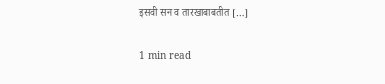इसवी सन व तारखाबाबतीत […]

1 min read